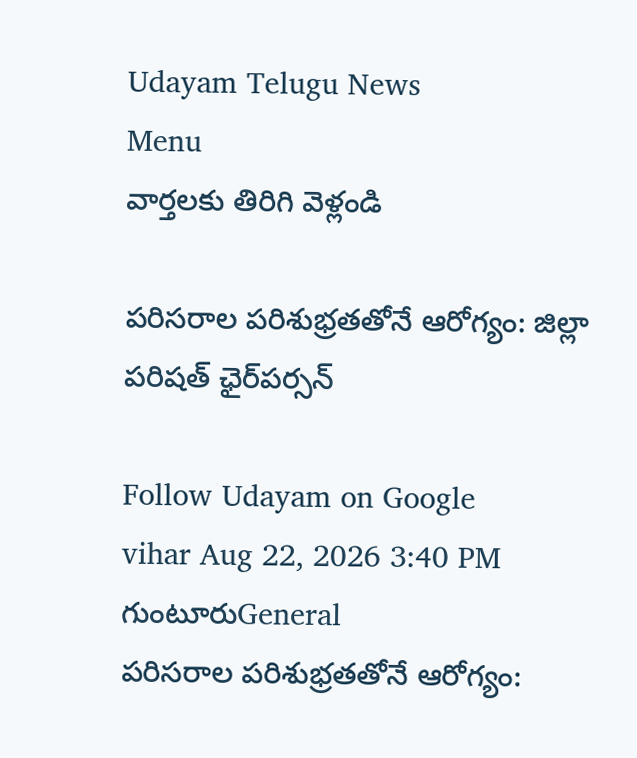Udayam Telugu News
Menu
వార్తలకు తిరిగి వెళ్లండి

పరిసరాల పరిశుభ్రతతోనే ఆరోగ్యం: జిల్లా పరిషత్ ఛైర్‌పర్సన్

Follow Udayam on Google
vihar Aug 22, 2026 3:40 PM గుంటూరుGeneral
పరిసరాల పరిశుభ్రతతోనే ఆరోగ్యం: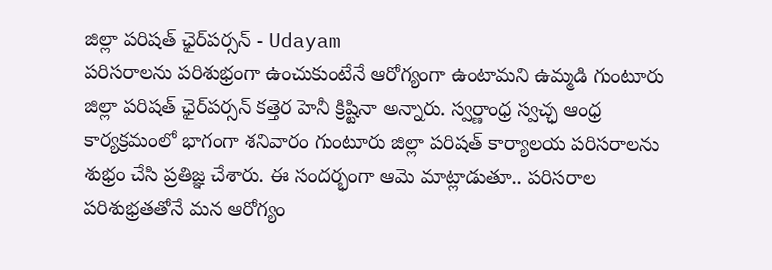జిల్లా పరిషత్ ఛైర్‌పర్సన్ - Udayam
పరిసరాలను పరిశుభ్రంగా ఉంచుకుంటేనే ఆరోగ్యంగా ఉంటామని ఉమ్మడి గుంటూరు జిల్లా పరిషత్ ఛైర్‌పర్సన్ కత్తెర హెనీ క్రిష్టినా అన్నారు. స్వర్ణాంధ్ర స్వచ్ఛ ఆంధ్ర కార్యక్రమంలో భాగంగా శనివారం గుంటూరు జిల్లా పరిషత్ కార్యాలయ పరిసరాలను శుభ్రం చేసి ప్రతిజ్ఞ చేశారు. ఈ సందర్భంగా ఆమె మాట్లాడుతూ.. పరిసరాల పరిశుభ్రతతోనే మన ఆరోగ్యం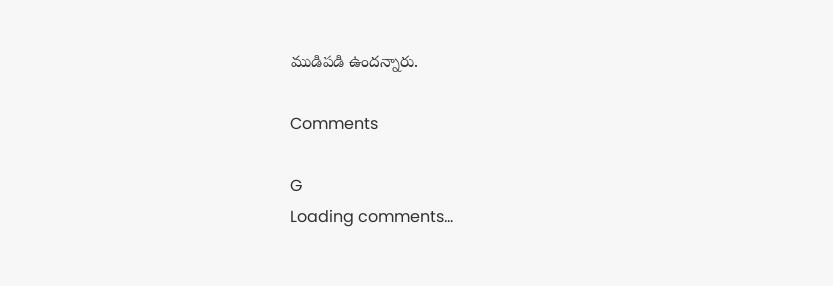ముడిపడి ఉందన్నారు.

Comments

G
Loading comments...